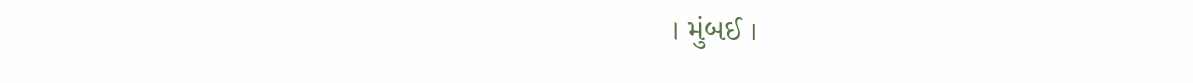। મુંબઈ ।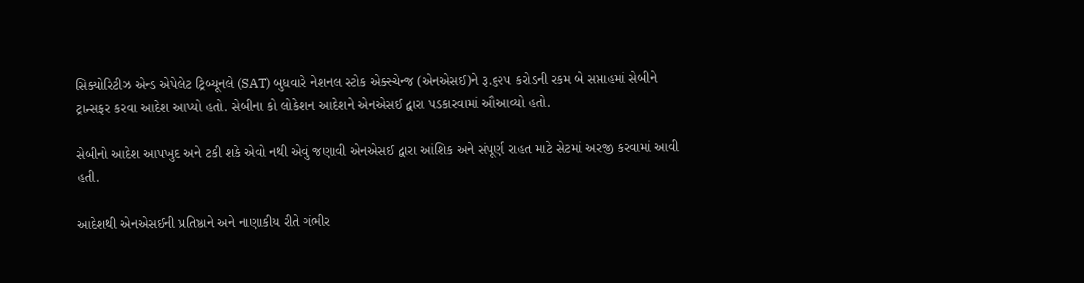સિક્યોરિટીઝ એન્ડ એપેલેટ ટ્રિબ્યૂનલે (SAT) બુધવારે નેશનલ સ્ટોક એક્સ્ચેન્જ (એનએસઈ)ને રૂ.૬૨૫ કરોડની રકમ બે સપ્તાહમાં સેબીને ટ્રાન્સફર કરવા આદેશ આપ્યો હતો. સેબીના કો લોકેશન આદેશને એનએસઈ દ્વારા પડકારવામાં ઔઆવ્યો હતો.

સેબીનો આદેશ આપખુદ અને ટકી શકે એવો નથી એવું જણાવી એનએસઈ દ્વારા આંશિક અને સંપૂર્ણ રાહત માટે સેટમાં અરજી કરવામાં આવી હતી.

આદેશથી એનએસઈની પ્રતિષ્ઠાને અને નાણાકીય રીતે ગંભીર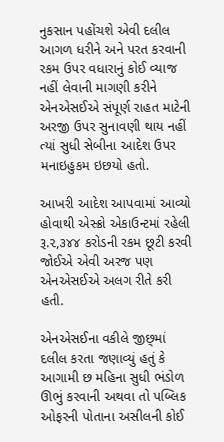નુકસાન પહોંચશે એવી દલીલ આગળ ધરીને અને પરત કરવાની રકમ ઉપર વધારાનું કોઈ વ્યાજ નહીં લેવાની માગણી કરીને એનએસઈએ સંપૂર્ણ રાહત માટેની અરજી ઉપર સુનાવણી થાય નહીં ત્યાં સુધી સેબીના આદેશ ઉપર મનાઇહુકમ ઇછયો હતો.

આખરી આદેશ આપવામાં આવ્યો હોવાથી એસ્ક્રો એકાઉન્ટમાં રહેલી રૂ.૨,૩૪૪ કરોડની રકમ છૂટી કરવી જોઈએ એવી અરજ પણ એનએસઈએ અલગ રીતે કરી હતી.

એનએસઈના વકીલે જીછ્માં દલીલ કરતા જણાવ્યું હતું કે આગામી છ મહિના સુધી ભંડોળ ઊભું કરવાની અથવા તો પબ્લિક ઓફરની પોતાના અસીલની કોઈ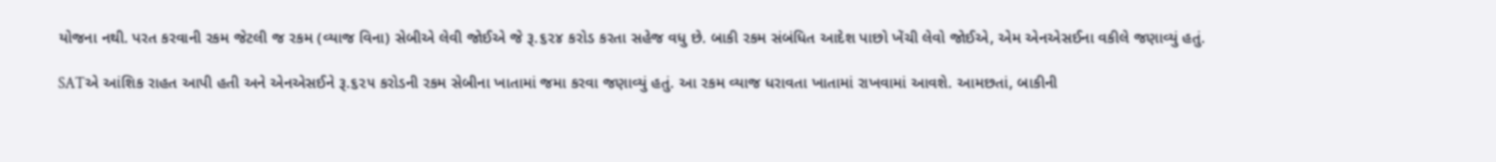યોજના નથી. પરત કરવાની રકમ જેટલી જ રકમ (વ્યાજ વિના) સેબીએ લેવી જોઈએ જે રૂ.૬૨૪ કરોડ કરતા સહેજ વધુ છે. બાકી રકમ સંબંધિત આદેશ પાછો ખેંચી લેવો જોઈએ, એમ એનએસઈના વકીલે જણાવ્યું હતું.

SATએ આંશિક રાહત આપી હતી અને એનએસઈને રૂ.૬૨૫ કરોડની રકમ સેબીના ખાતામાં જમા કરવા જણાવ્યું હતું. આ રકમ વ્યાજ ધરાવતા ખાતામાં રાખવામાં આવશે. આમછતાં, બાકીની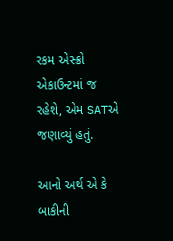રકમ એસ્ક્રો એકાઉન્ટમાં જ રહેશે, એમ SATએ જણાવ્યું હતું.

આનો અર્થ એ કે બાકીની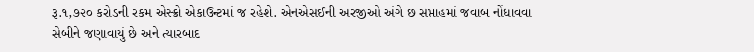રૂ.૧,૭૨૦ કરોડની રકમ એસ્ક્રો એકાઉન્ટમાં જ રહેશે. એનએસઈની અરજીઓ અંગે છ સપ્તાહમાં જવાબ નોંધાવવા સેબીને જણાવાયું છે અને ત્યારબાદ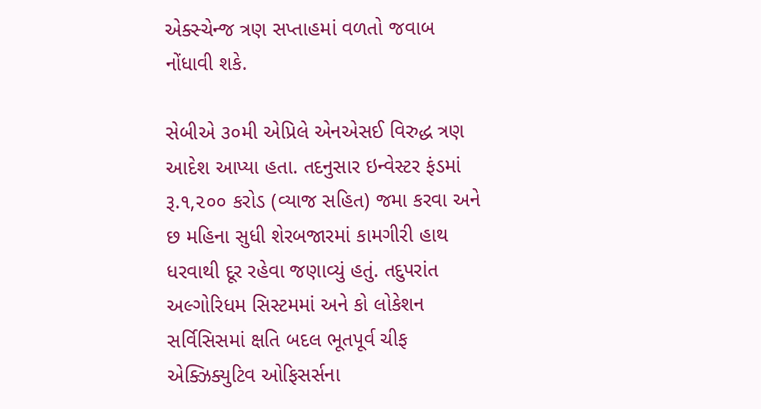એક્સ્ચેન્જ ત્રણ સપ્તાહમાં વળતો જવાબ નોંધાવી શકે.

સેબીએ ૩૦મી એપ્રિલે એનએસઈ વિરુદ્ધ ત્રણ આદેશ આપ્યા હતા. તદનુસાર ઇન્વેસ્ટર ફંડમાં રૂ.૧,૨૦૦ કરોડ (વ્યાજ સહિત) જમા કરવા અને છ મહિના સુધી શેરબજારમાં કામગીરી હાથ ધરવાથી દૂર રહેવા જણાવ્યું હતું. તદુપરાંત અલ્ગોરિધમ સિસ્ટમમાં અને કો લોકેશન સર્વિસિસમાં ક્ષતિ બદલ ભૂતપૂર્વ ચીફ એક્ઝિક્યુટિવ ઓફિસર્સના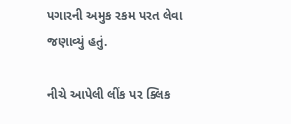પગારની અમુક રકમ પરત લેવા જણાવ્યું હતું.

નીચે આપેલી લીંક પર ક્લિક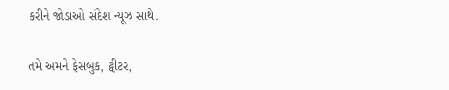કરીને જોડાઓ સંદેશ ન્યૂઝ સાથે.

તમે અમને ફેસબુક, ટ્વીટર,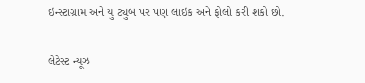ઇન્સ્ટાગ્રામ અને યુ ટ્યુબ પર પણ લાઇક અને ફોલો કરી શકો છો.

લેટેસ્ટ ન્યૂઝ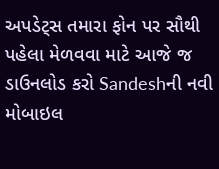અપડેટ્સ તમારા ફોન પર સૌથી પહેલા મેળવવા માટે આજે જ ડાઉનલોડ કરો Sandeshની નવી મોબાઇલ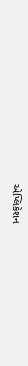એપ્લિકેશન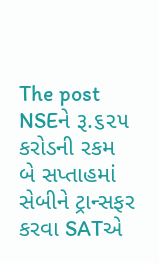The post NSEને રૂ.૬૨૫ કરોડની રકમ બે સપ્તાહમાં સેબીને ટ્રાન્સફર કરવા SATએ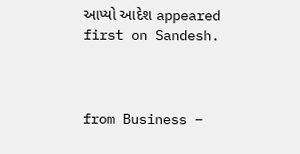આપ્યો આદેશ appeared first on Sandesh.



from Business –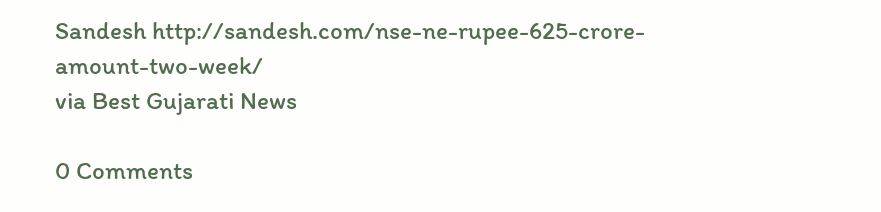Sandesh http://sandesh.com/nse-ne-rupee-625-crore-amount-two-week/
via Best Gujarati News

0 Comments